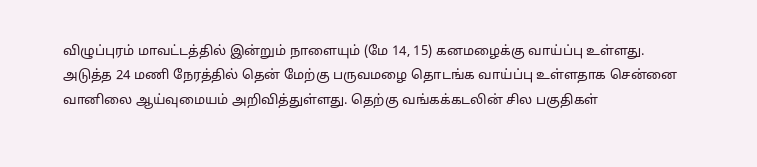விழுப்புரம் மாவட்டத்தில் இன்றும் நாளையும் (மே 14, 15) கனமழைக்கு வாய்ப்பு உள்ளது. அடுத்த 24 மணி நேரத்தில் தென் மேற்கு பருவமழை தொடங்க வாய்ப்பு உள்ளதாக சென்னை வானிலை ஆய்வுமையம் அறிவித்துள்ளது. தெற்கு வங்கக்கடலின் சில பகுதிகள்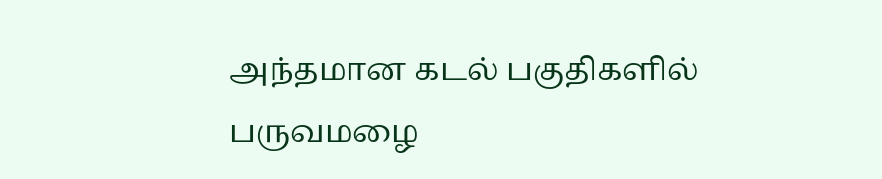அந்தமான கடல் பகுதிகளில் பருவமழை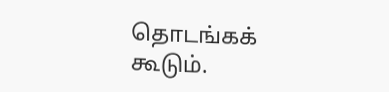தொடங்கக் கூடும்.